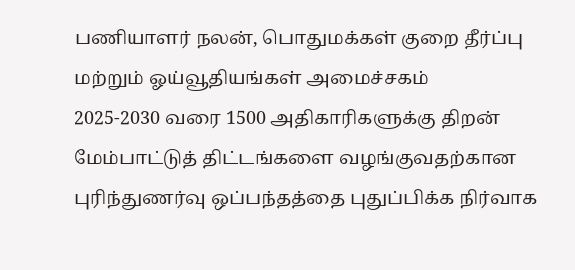பணியாளர் நலன், பொதுமக்கள் குறை தீர்ப்பு மற்றும் ஓய்வூதியங்கள் அமைச்சகம்
2025-2030 வரை 1500 அதிகாரிகளுக்கு திறன் மேம்பாட்டுத் திட்டங்களை வழங்குவதற்கான புரிந்துணர்வு ஒப்பந்தத்தை புதுப்பிக்க நிர்வாக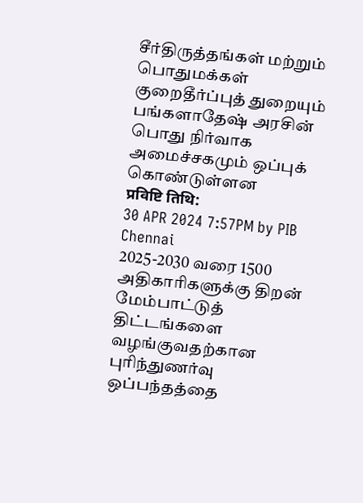சீர்திருத்தங்கள் மற்றும் பொதுமக்கள் குறைதீர்ப்புத் துறையும் பங்களாதேஷ் அரசின் பொது நிர்வாக அமைச்சகமும் ஒப்புக் கொண்டுள்ளன
प्रविष्टि तिथि:
30 APR 2024 7:57PM by PIB Chennai
2025-2030 வரை 1500 அதிகாரிகளுக்கு திறன் மேம்பாட்டுத் திட்டங்களை வழங்குவதற்கான புரிந்துணர்வு ஒப்பந்தத்தை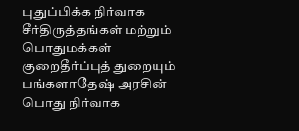புதுப்பிக்க நிர்வாக சீர்திருத்தங்கள் மற்றும் பொதுமக்கள் குறைதீர்ப்புத் துறையும் பங்களாதேஷ் அரசின் பொது நிர்வாக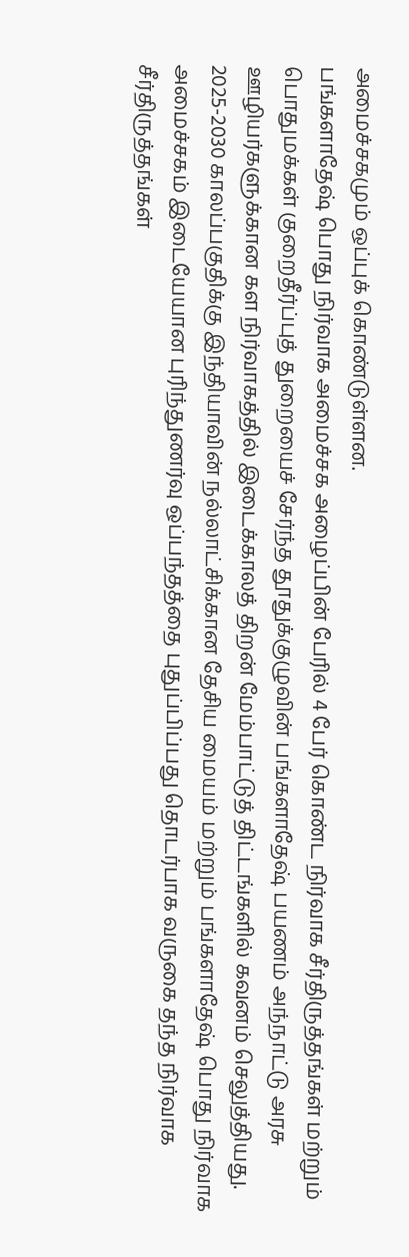அமைச்சகமும் ஒப்புக் கொண்டுள்ளன.
பங்களாதேஷ் பொது நிர்வாக அமைச்சக அழைப்பின் பேரில் 4 பேர் கொண்ட நிர்வாக சீர்திருத்தங்கள் மற்றும் பொதுமக்கள் குறைதீர்ப்புத் துறையைச் சேர்ந்த தூதுக்குழுவின் பங்களாதேஷ் பயணம் அந்நாட்டு அரசு ஊழியர்களுக்கான கள நிர்வாகத்தில் இடைக்காலத் திறன் மேம்பாட்டுத் திட்டங்களில் கவனம் செலுத்தியது.
2025-2030 காலப்பகுதிக்கு இந்தியாவின் நல்லாட்சிக்கான தேசிய மையம் மற்றும் பங்களாதேஷ் பொது நிர்வாக அமைச்சகம் இடையேயான புரிந்துணர்வு ஒப்பந்தத்தை புதுப்பிப்பது தொடர்பாக வருகை தந்த நிர்வாக சீர்திருத்தங்கள்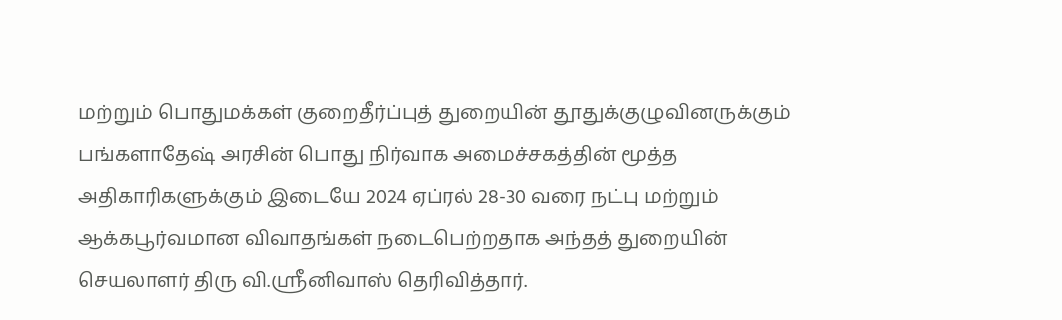மற்றும் பொதுமக்கள் குறைதீர்ப்புத் துறையின் தூதுக்குழுவினருக்கும் பங்களாதேஷ் அரசின் பொது நிர்வாக அமைச்சகத்தின் மூத்த அதிகாரிகளுக்கும் இடையே 2024 ஏப்ரல் 28-30 வரை நட்பு மற்றும் ஆக்கபூர்வமான விவாதங்கள் நடைபெற்றதாக அந்தத் துறையின் செயலாளர் திரு வி.ஸ்ரீனிவாஸ் தெரிவித்தார்.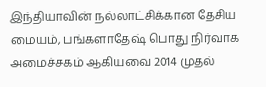இந்தியாவின் நல்லாட்சிக்கான தேசிய மையம், பங்களாதேஷ் பொது நிர்வாக அமைச்சகம் ஆகியவை 2014 முதல்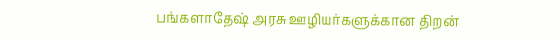பங்களாதேஷ் அரசு ஊழியர்களுக்கான திறன்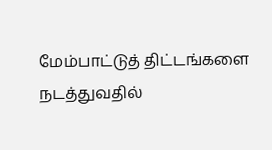மேம்பாட்டுத் திட்டங்களை நடத்துவதில்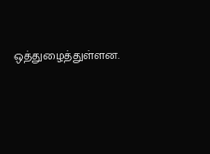ஒத்துழைத்துள்ளன.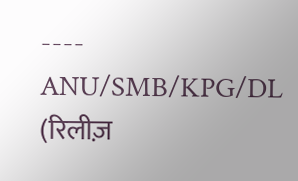----
ANU/SMB/KPG/DL
(रिलीज़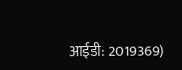आईडी: 2019369)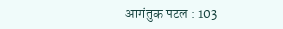आगंतुक पटल : 103